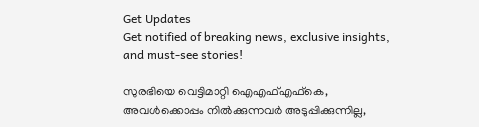Get Updates
Get notified of breaking news, exclusive insights, and must-see stories!

സുരഭിയെ വെട്ടിമാറ്റി ഐഎഫ്എഫ്കെ, അവൾക്കൊപ്പം നിൽക്കുന്നവർ അടുപ്പിക്കുന്നില്ല,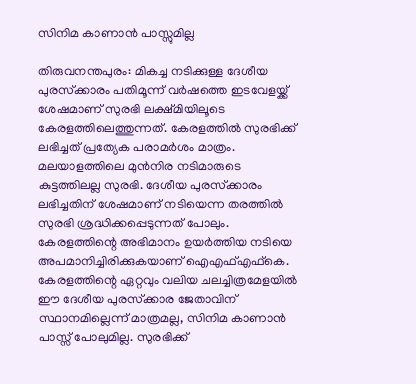സിനിമ കാണാൻ പാസ്സുമില്ല

തിരുവനന്തപുരം: മികച്ച നടിക്കുള്ള ദേശീയ പുരസ്‌ക്കാരം പതിമൂന്ന് വര്‍ഷത്തെ ഇടവേളയ്ക്ക് ശേഷമാണ് സുരഭി ലക്ഷ്മിയിലൂടെ കേരളത്തിലെത്തുന്നത്. കേരളത്തില്‍ സുരഭിക്ക് ലഭിച്ചത് പ്രത്യേക പരാമര്‍ശം മാത്രം. മലയാളത്തിലെ മുന്‍നിര നടിമാരുടെ കുട്ടത്തിലല്ല സുരഭി. ദേശീയ പുരസ്‌ക്കാരം ലഭിച്ചതിന് ശേഷമാണ് നടിയെന്ന തരത്തില്‍ സുരഭി ശ്രദ്ധിക്കപ്പെടുന്നത് പോലും. കേരളത്തിന്റെ അഭിമാനം ഉയര്‍ത്തിയ നടിയെ അപമാനിച്ചിരിക്കുകയാണ് ഐഎഫ്എഫ്‌കെ. കേരളത്തിന്റെ ഏറ്റവും വലിയ ചലച്ചിത്രമേളയില്‍ ഈ ദേശീയ പുരസ്‌ക്കാര ജേതാവിന് സ്ഥാനമില്ലെന്ന് മാത്രമല്ല, സിനിമ കാണാന്‍ പാസ്സ് പോലുമില്ല. സുരഭിക്ക്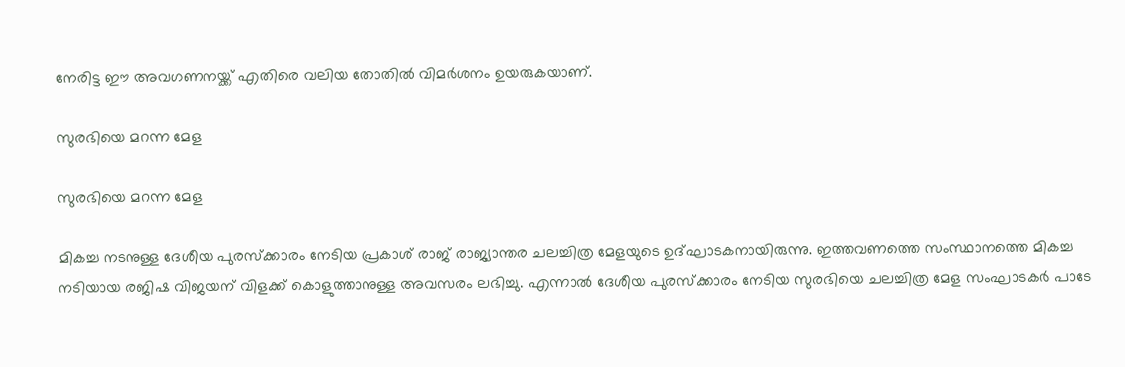നേരിട്ട ഈ അവഗണനയ്ക്ക് എതിരെ വലിയ തോതില്‍ വിമര്‍ശനം ഉയരുകയാണ്.

സുരഭിയെ മറന്ന മേള

സുരഭിയെ മറന്ന മേള

മികച്ച നടനുള്ള ദേശീയ പുരസ്‌ക്കാരം നേടിയ പ്രകാശ് രാജ് രാജ്യാന്തര ചലച്ചിത്ര മേളയുടെ ഉദ്ഘാടകനായിരുന്നു. ഇത്തവണത്തെ സംസ്ഥാനത്തെ മികച്ച നടിയായ രജിഷ വിജയന് വിളക്ക് കൊളുത്താനുള്ള അവസരം ലഭിച്ചു. എന്നാല്‍ ദേശീയ പുരസ്‌ക്കാരം നേടിയ സുരഭിയെ ചലച്ചിത്ര മേള സംഘാടകര്‍ പാടേ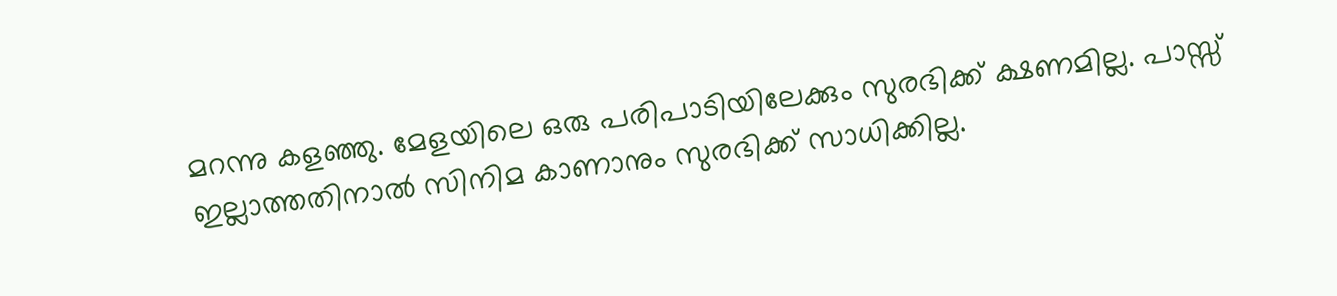മറന്നു കളഞ്ഞു. മേളയിലെ ഒരു പരിപാടിയിലേക്കും സുരഭിക്ക് ക്ഷണമില്ല. പാസ്സ് ഇല്ലാത്തതിനാല്‍ സിനിമ കാണാനും സുരഭിക്ക് സാധിക്കില്ല.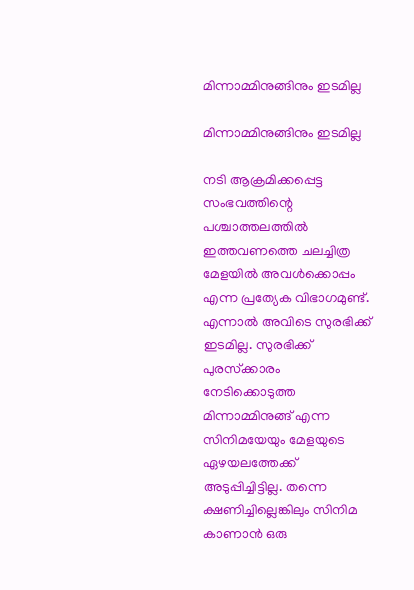മിന്നാമ്മിനുങ്ങിനും ഇടമില്ല

മിന്നാമ്മിനുങ്ങിനും ഇടമില്ല

നടി ആക്രമിക്കപ്പെട്ട സംഭവത്തിന്റെ പശ്ചാത്തലത്തില്‍ ഇത്തവണത്തെ ചലച്ചിത്ര മേളയില്‍ അവള്‍ക്കൊപ്പം എന്ന പ്രത്യേക വിഭാഗമുണ്ട്. എന്നാല്‍ അവിടെ സുരഭിക്ക് ഇടമില്ല. സുരഭിക്ക് പുരസ്‌ക്കാരം നേടിക്കൊടുത്ത മിന്നാമ്മിനുങ്ങ് എന്ന സിനിമയേയും മേളയുടെ ഏഴയലത്തേക്ക് അടുപ്പിച്ചിട്ടില്ല. തന്നെ ക്ഷണിച്ചില്ലെങ്കിലും സിനിമ കാണാന്‍ ഒരു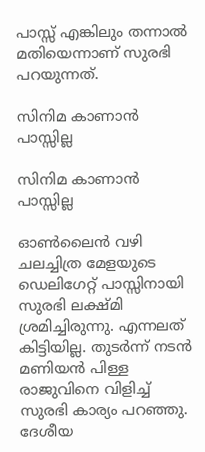പാസ്സ് എങ്കിലും തന്നാല്‍ മതിയെന്നാണ് സുരഭി പറയുന്നത്.

സിനിമ കാണാൻ പാസ്സില്ല

സിനിമ കാണാൻ പാസ്സില്ല

ഓണ്‍ലൈന്‍ വഴി ചലച്ചിത്ര മേളയുടെ ഡെലിഗേറ്റ് പാസ്സിനായി സുരഭി ലക്ഷ്മി ശ്രമിച്ചിരുന്നു. എന്നലത് കിട്ടിയില്ല. തുടര്‍ന്ന് നടന്‍ മണിയന്‍ പിള്ള രാജുവിനെ വിളിച്ച് സുരഭി കാര്യം പറഞ്ഞു. ദേശീയ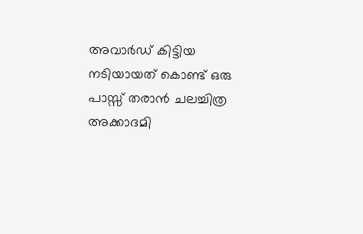അവാര്‍ഡ് കിട്ടിയ നടിയായത് കൊണ്ട് ഒരു പാസ്സ് തരാന്‍ ചലച്ചിത്ര അക്കാദമി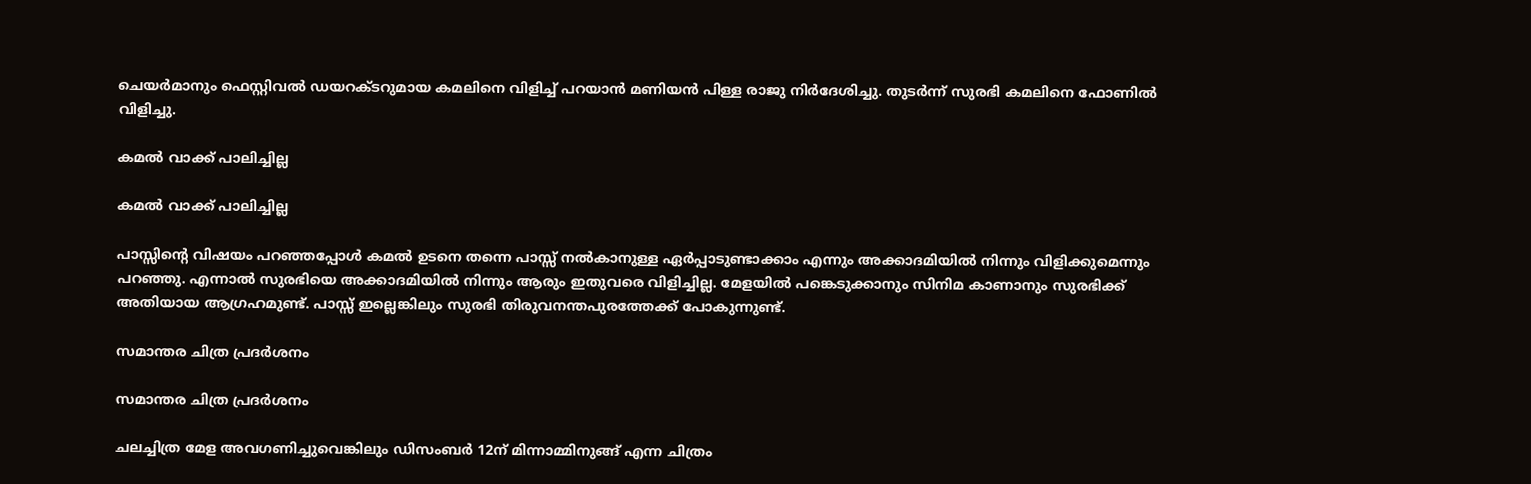ചെയര്‍മാനും ഫെസ്റ്റിവല്‍ ഡയറക്ടറുമായ കമലിനെ വിളിച്ച് പറയാന്‍ മണിയന്‍ പിള്ള രാജു നിര്‍ദേശിച്ചു. തുടര്‍ന്ന് സുരഭി കമലിനെ ഫോണില്‍ വിളിച്ചു.

കമൽ വാക്ക് പാലിച്ചില്ല

കമൽ വാക്ക് പാലിച്ചില്ല

പാസ്സിന്റെ വിഷയം പറഞ്ഞപ്പോള്‍ കമല്‍ ഉടനെ തന്നെ പാസ്സ് നല്‍കാനുള്ള ഏര്‍പ്പാടുണ്ടാക്കാം എന്നും അക്കാദമിയില്‍ നിന്നും വിളിക്കുമെന്നും പറഞ്ഞു. എന്നാല്‍ സുരഭിയെ അക്കാദമിയില്‍ നിന്നും ആരും ഇതുവരെ വിളിച്ചില്ല. മേളയില്‍ പങ്കെടുക്കാനും സിനിമ കാണാനും സുരഭിക്ക് അതിയായ ആഗ്രഹമുണ്ട്. പാസ്സ് ഇല്ലെങ്കിലും സുരഭി തിരുവനന്തപുരത്തേക്ക് പോകുന്നുണ്ട്.

സമാന്തര ചിത്ര പ്രദർശനം

സമാന്തര ചിത്ര പ്രദർശനം

ചലച്ചിത്ര മേള അവഗണിച്ചുവെങ്കിലും ഡിസംബര്‍ 12ന് മിന്നാമ്മിനുങ്ങ് എന്ന ചിത്രം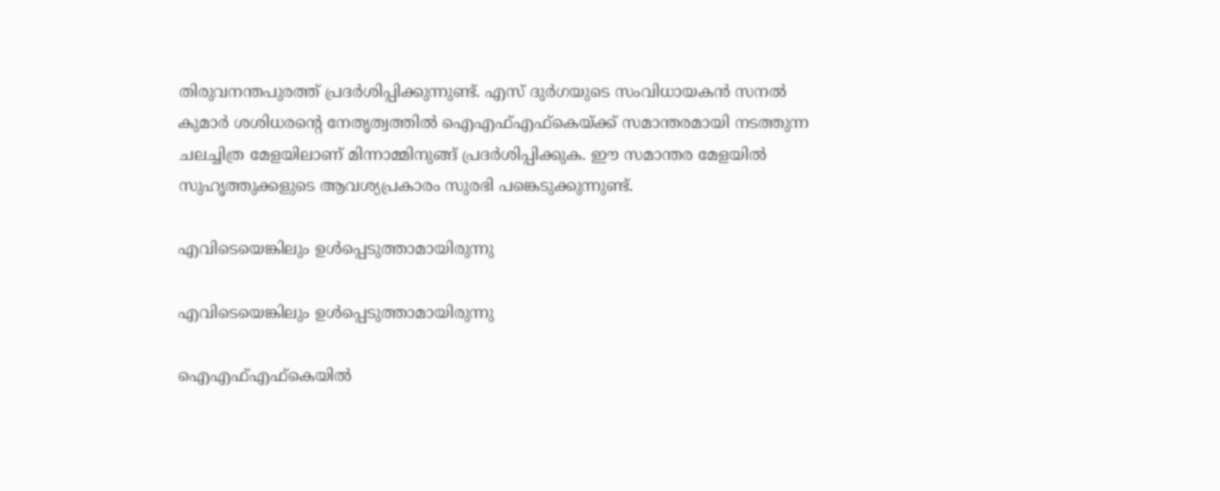തിരുവനന്തപുരത്ത് പ്രദര്‍ശിപ്പിക്കുന്നുണ്ട്. എസ് ദുര്‍ഗയുടെ സംവിധായകന്‍ സനല്‍ കുമാര്‍ ശശിധരന്റെ നേതൃത്വത്തില്‍ ഐഎഫ്എഫ്‌കെയ്ക്ക് സമാന്തരമായി നടത്തുന്ന ചലച്ചിത്ര മേളയിലാണ് മിന്നാമ്മിനുങ്ങ് പ്രദര്‍ശിപ്പിക്കുക. ഈ സമാന്തര മേളയില്‍ സുഹൃത്തുക്കളുടെ ആവശ്യപ്രകാരം സുരഭി പങ്കെടുക്കുന്നുണ്ട്.

എവിടെയെങ്കിലും ഉൾപ്പെടുത്താമായിരുന്നു

എവിടെയെങ്കിലും ഉൾപ്പെടുത്താമായിരുന്നു

ഐഎഫ്എഫ്‌കെയില്‍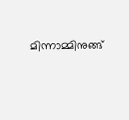മിന്നാമ്മിനുങ്ങ്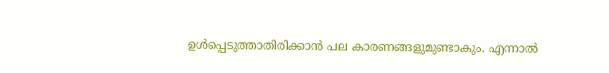ഉള്‍പ്പെടുത്താതിരിക്കാന്‍ പല കാരണങ്ങളുമുണ്ടാകും. എന്നാല്‍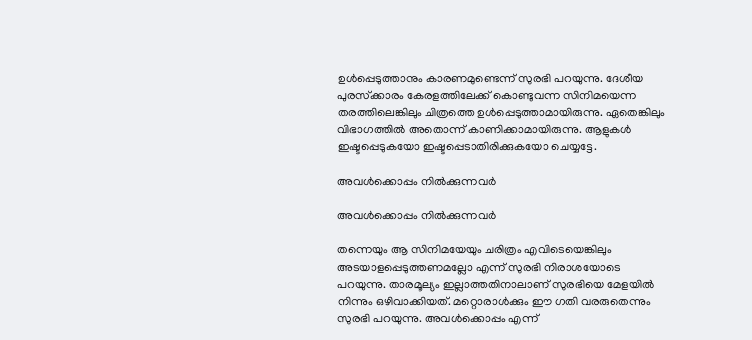ഉള്‍പ്പെടുത്താനും കാരണമുണ്ടെന്ന് സുരഭി പറയുന്നു. ദേശീയ പുരസ്‌ക്കാരം കേരളത്തിലേക്ക് കൊണ്ടുവന്ന സിനിമയെന്ന തരത്തിലെങ്കിലും ചിത്രത്തെ ഉള്‍പ്പെടുത്താമായിരുന്നു. ഏതെങ്കിലും വിഭാഗത്തില്‍ അതൊന്ന് കാണിക്കാമായിരുന്നു. ആളുകള്‍ ഇഷ്ടപ്പെടുകയോ ഇഷ്ടപ്പെടാതിരിക്കുകയോ ചെയ്യട്ടേ.

അവൾക്കൊപ്പം നിൽക്കുന്നവർ

അവൾക്കൊപ്പം നിൽക്കുന്നവർ

തന്നെയും ആ സിനിമയേയും ചരിത്രം എവിടെയെങ്കിലും അടയാളപ്പെടുത്തണമല്ലോ എന്ന് സുരഭി നിരാശയോടെ പറയുന്നു. താരമൂല്യം ഇല്ലാത്തതിനാലാണ് സുരഭിയെ മേളയില്‍ നിന്നും ഒഴിവാക്കിയത്. മറ്റൊരാള്‍ക്കും ഈ ഗതി വരരുതെന്നും സുരഭി പറയുന്നു. അവള്‍ക്കൊപ്പം എന്ന്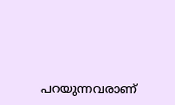പറയുന്നവരാണ്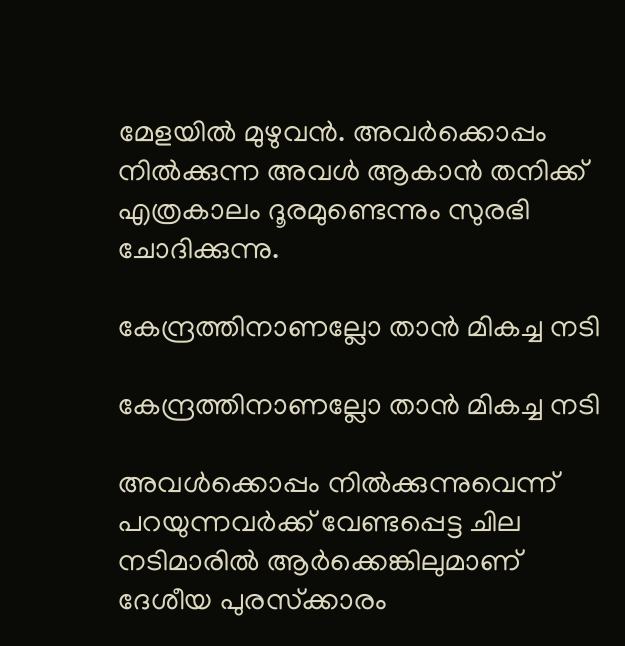മേളയില്‍ മുഴുവന്‍. അവര്‍ക്കൊപ്പം നില്‍ക്കുന്ന അവള്‍ ആകാന്‍ തനിക്ക് എത്രകാലം ദൂരമുണ്ടെന്നും സുരഭി ചോദിക്കുന്നു.

കേന്ദ്രത്തിനാണല്ലോ താന്‍ മികച്ച നടി

കേന്ദ്രത്തിനാണല്ലോ താന്‍ മികച്ച നടി

അവള്‍ക്കൊപ്പം നില്‍ക്കുന്നുവെന്ന് പറയുന്നവര്‍ക്ക് വേണ്ടപ്പെട്ട ചില നടിമാരില്‍ ആര്‍ക്കെങ്കിലുമാണ് ദേശീയ പുരസ്‌ക്കാരം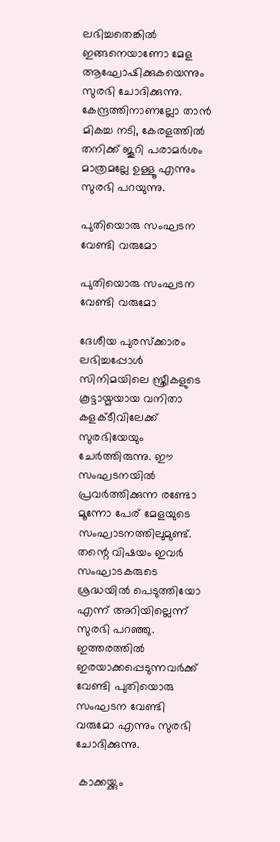ലഭിച്ചതെങ്കില്‍ ഇങ്ങനെയാണോ മേള ആഘോഷിക്കുകയെന്നും സുരഭി ചോദിക്കുന്നു. കേന്ദ്രത്തിനാണല്ലോ താന്‍ മികച്ച നടി, കേരളത്തില്‍ തനിക്ക് ജൂറി പരാമര്‍ശം മാത്രമല്ലേ ഉള്ളൂ എന്നും സുരഭി പറയുന്നു.

പുതിയൊരു സംഘടന വേണ്ടി വരുമോ

പുതിയൊരു സംഘടന വേണ്ടി വരുമോ

ദേശീയ പുരസ്‌ക്കാരം ലഭിച്ചപ്പോള്‍ സിനിമയിലെ സ്ത്രീകളുടെ കൂട്ടായ്മയായ വനിതാ കളക്ടീവിലേക്ക് സുരഭിയേയും ചേര്‍ത്തിരുന്നു. ഈ സംഘടനയില്‍ പ്രവര്‍ത്തിക്കുന്ന രണ്ടോ മൂന്നോ പേര് മേളയുടെ സംഘാടനത്തിലുമുണ്ട്. തന്റെ വിഷയം ഇവര്‍ സംഘാടകരുടെ ശ്രദ്ധയില്‍ പെടുത്തിയോ എന്ന് അറിയില്ലെന്ന് സുരഭി പറഞ്ഞു. ഇത്തരത്തില്‍ ഇരയാക്കപ്പെടുന്നവര്‍ക്ക് വേണ്ടി പുതിയൊരു സംഘടന വേണ്ടി വരുമോ എന്നും സുരഭി ചോദിക്കുന്നു.

 കാക്കയ്ക്കും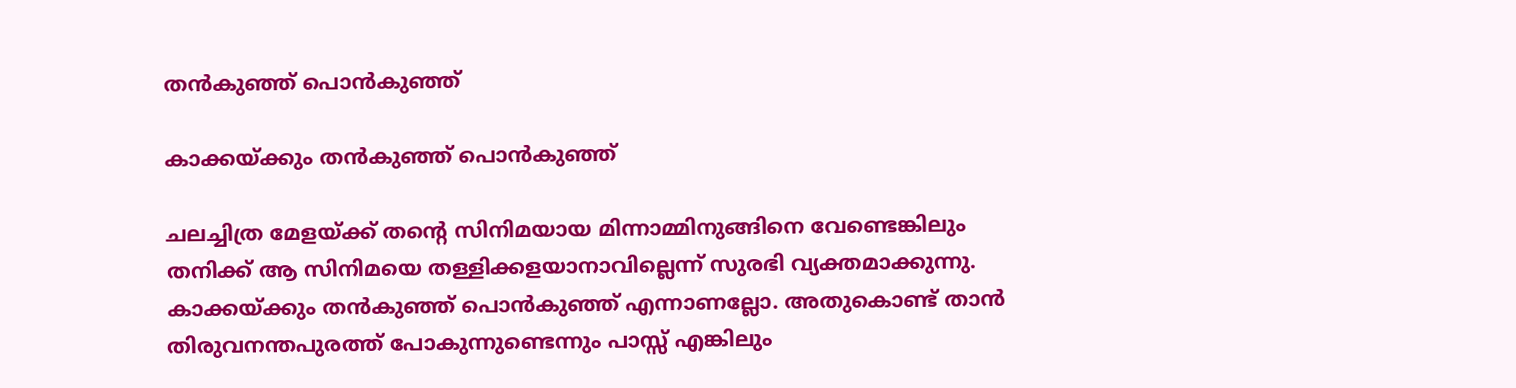തന്‍കുഞ്ഞ് പൊന്‍കുഞ്ഞ്

കാക്കയ്ക്കും തന്‍കുഞ്ഞ് പൊന്‍കുഞ്ഞ്

ചലച്ചിത്ര മേളയ്ക്ക് തന്റെ സിനിമയായ മിന്നാമ്മിനുങ്ങിനെ വേണ്ടെങ്കിലും തനിക്ക് ആ സിനിമയെ തള്ളിക്കളയാനാവില്ലെന്ന് സുരഭി വ്യക്തമാക്കുന്നു. കാക്കയ്ക്കും തന്‍കുഞ്ഞ് പൊന്‍കുഞ്ഞ് എന്നാണല്ലോ. അതുകൊണ്ട് താന്‍ തിരുവനന്തപുരത്ത് പോകുന്നുണ്ടെന്നും പാസ്സ് എങ്കിലും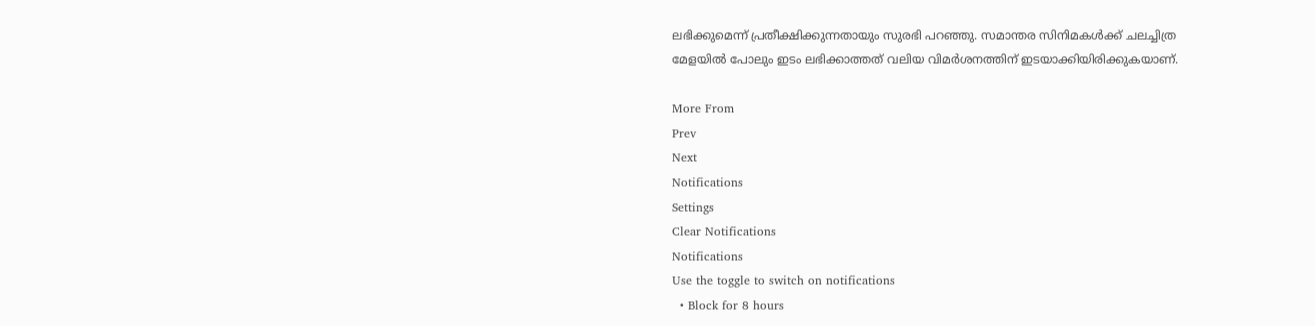ലഭിക്കുമെന്ന് പ്രതീക്ഷിക്കുന്നതായും സുരഭി പറഞ്ഞു. സമാന്തര സിനിമകള്‍ക്ക് ചലച്ചിത്ര മേളയില്‍ പോലും ഇടം ലഭിക്കാത്തത് വലിയ വിമര്‍ശനത്തിന് ഇടയാക്കിയിരിക്കുകയാണ്.

More From
Prev
Next
Notifications
Settings
Clear Notifications
Notifications
Use the toggle to switch on notifications
  • Block for 8 hours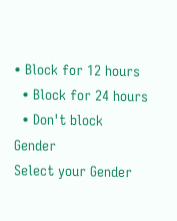• Block for 12 hours
  • Block for 24 hours
  • Don't block
Gender
Select your Gender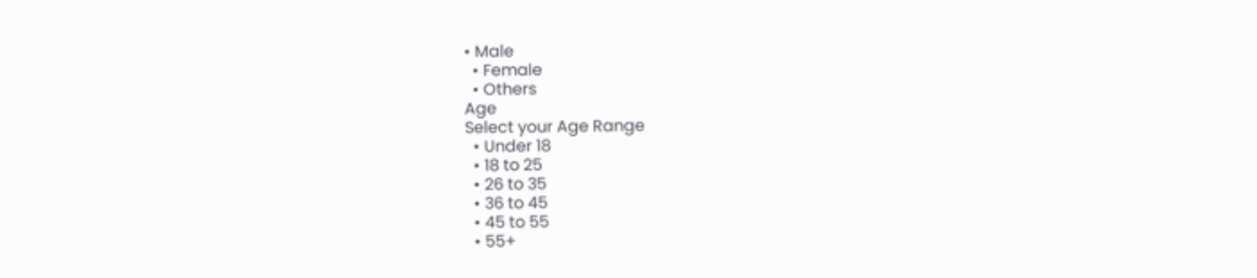• Male
  • Female
  • Others
Age
Select your Age Range
  • Under 18
  • 18 to 25
  • 26 to 35
  • 36 to 45
  • 45 to 55
  • 55+